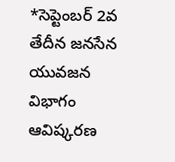*సెప్టెంబర్ 2వ తేదీన జనసేన యువజన విభాగం ఆవిష్కరణ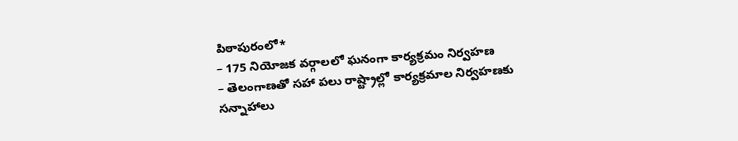పిఠాపురంలో*
– 175 నియోజక వర్గాలలో ఘనంగా కార్యక్రమం నిర్వహణ
– తెలంగాణతో సహా పలు రాష్ట్రాల్లో కార్యక్రమాల నిర్వహణకు సన్నాహాలు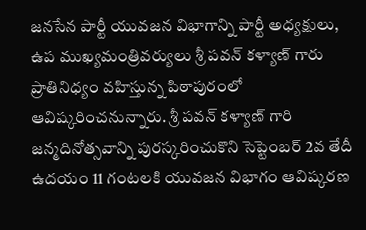జనసేన పార్టీ యువజన విభాగాన్ని పార్టీ అధ్యక్షులు, ఉప ముఖ్యమంత్రివర్యులు శ్రీ పవన్ కళ్యాణ్ గారు ప్రాతినిధ్యం వహిస్తున్న పిఠాపురంలో ఆవిష్కరించనున్నారు. శ్రీ పవన్ కళ్యాణ్ గారి జన్మదినోత్సవాన్ని పురస్కరించుకొని సెప్టెంబర్ 2వ తేదీ ఉదయం 11 గంటలకి యువజన విభాగం ఆవిష్కరణ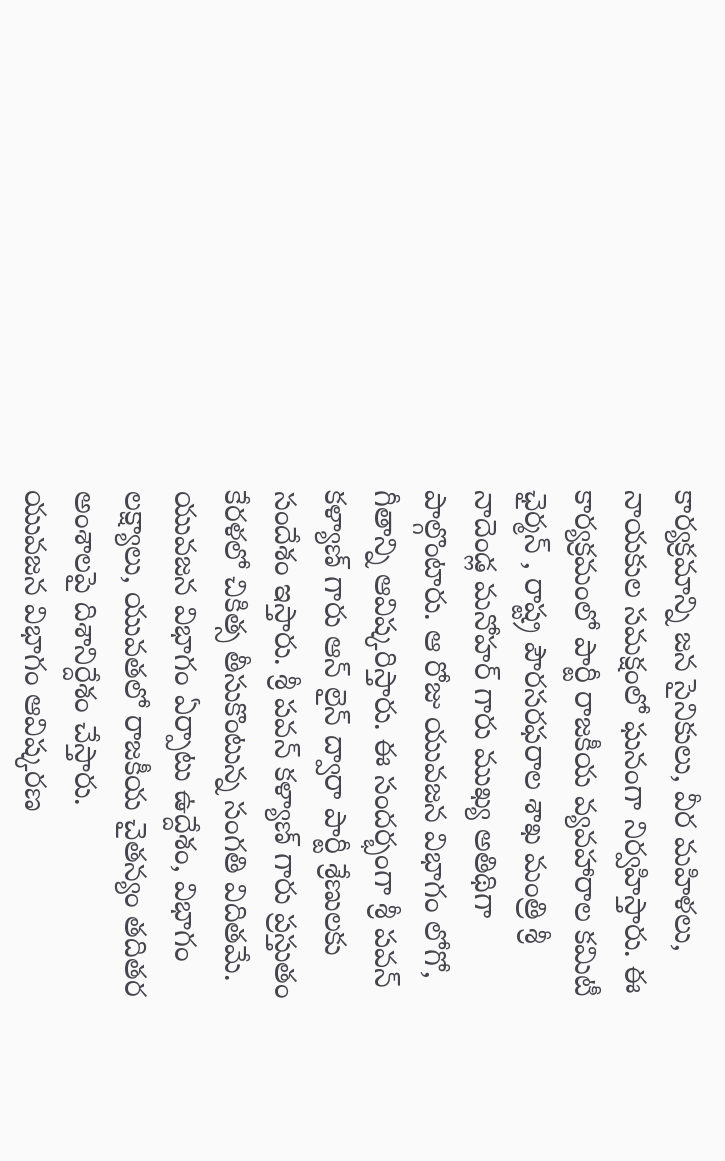కార్యక్రమాన్ని జన సైనికులు, వీర మహిళలు, నాయకుల సమక్షంలో ఘనంగా నిర్వహిస్తారు. ఈ కార్యక్రమంలో పార్టీ రాజకీయ వ్యవహారాల కమిటీ ఛైర్మన్ , రాష్ట్ర పౌరసరఫరాల శాఖ మంత్రి శ్రీ నాదెండ్ల మనోహర్ గారు ముఖ్య అతిథిగా పాల్గొంటారు. ఆ రోజు యువజన విభాగం లోగో, గీతాన్ని ఆవిష్కరిస్తారు. ఈ సందర్భంగా శ్రీ పవన్ కళ్యాణ్ గారు ఆన్ లైన్ ద్వారా పార్టీ శ్రేణులకు సందేశం ఇస్తారు. శ్రీ పవన్ కళ్యాణ్ గారు ప్రస్తుతం కేరళలో చికిత్స తీసుకొంటున్న సంగతి విదితమే. యువజన విభాగం ఏర్పాటు ఉద్దేశం, విభాగం లక్ష్యాలు, యువతలో రాజకీయ చైతన్యం తదితర అంశాలపై దిశానిర్దేశం చేస్తారు.
యువజన విభాగం ఆవిష్కరణ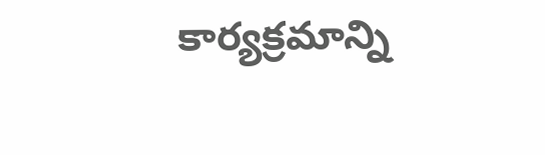కార్యక్రమాన్ని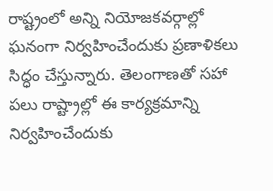రాష్ట్రంలో అన్ని నియోజకవర్గాల్లో ఘనంగా నిర్వహించేందుకు ప్రణాళికలు సిద్ధం చేస్తున్నారు. తెలంగాణతో సహా పలు రాష్ట్రాల్లో ఈ కార్యక్రమాన్ని నిర్వహించేందుకు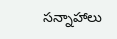సన్నాహాలు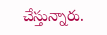చేస్తున్నారు.